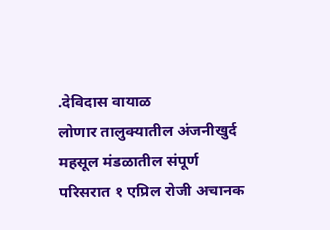.देविदास वायाळ
लोणार तालुक्यातील अंजनीखुर्द महसूल मंडळातील संपूर्ण परिसरात १ एप्रिल रोजी अचानक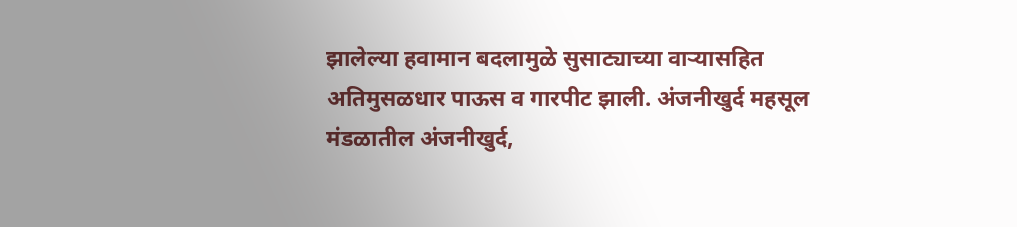झालेल्या हवामान बदलामुळे सुसाट्याच्या वाऱ्यासहित अतिमुसळधार पाऊस व गारपीट झाली. अंजनीखुर्द महसूल मंडळातील अंजनीखुर्द,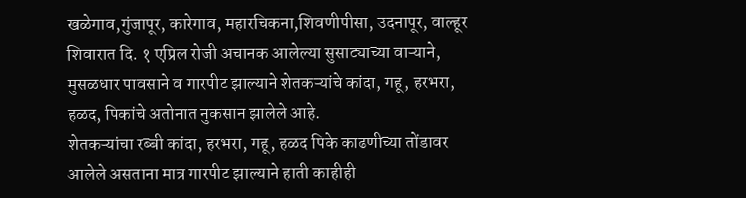खळेगाव,गुंजापूर, कारेगाव, महारचिकना,शिवणीपीसा, उदनापूर, वाल्हूर शिवारात दि. १ एप्रिल रोजी अचानक आलेल्या सुसाट्याच्या वाऱ्याने, मुसळधार पावसाने व गारपीट झाल्याने शेतकऱ्यांचे कांदा, गहू, हरभरा, हळद, पिकांचे अतोनात नुकसान झालेले आहे.
शेतकऱ्यांचा रब्बी कांदा, हरभरा, गहू, हळद पिके काढणीच्या तोंडावर आलेले असताना मात्र गारपीट झाल्याने हाती काहीही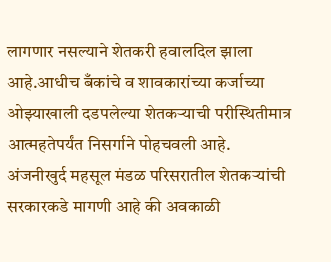लागणार नसल्याने शेतकरी हवालदिल झाला आहे.आधीच बँकांचे व शावकारांच्या कर्जाच्या ओझ्याखाली दडपलेल्या शेतकऱ्याची परीस्थितीमात्र आत्महतेपर्यंत निसर्गाने पोहचवली आहे.
अंजनीखुर्द महसूल मंडळ परिसरातील शेतकऱ्यांची सरकारकडे मागणी आहे की अवकाळी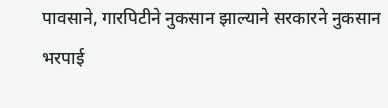पावसाने, गारपिटीने नुकसान झाल्याने सरकारने नुकसान भरपाई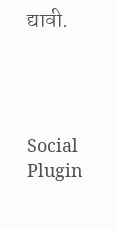द्यावी.




Social Plugin